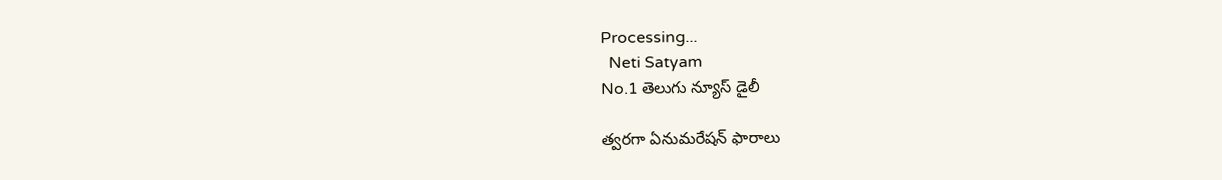Processing...
  Neti Satyam
No.1 తెలుగు న్యూస్ డైలీ

త్వరగా ఏనుమరేషన్ ఫారాలు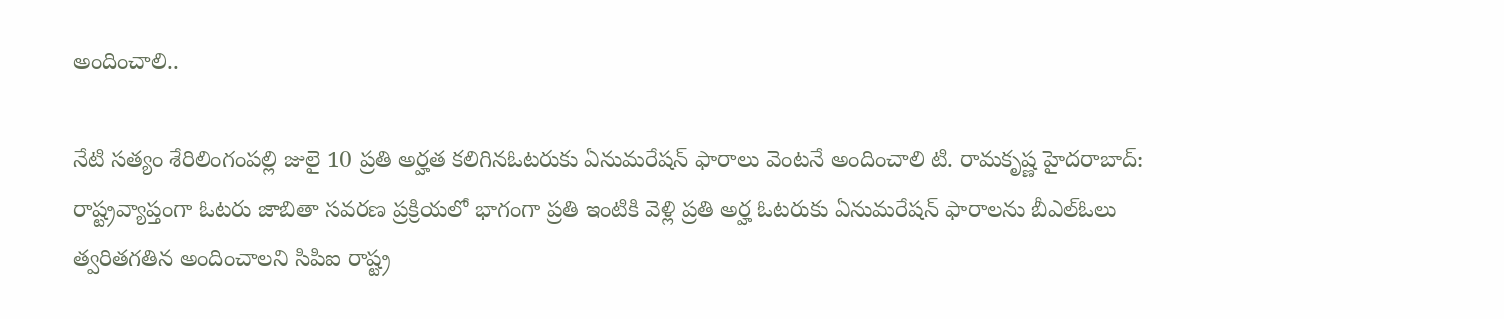అందించాలి..

నేటి సత్యం శేరిలింగంపల్లి జులై 10 ప్రతి అర్హత కలిగినఓటరుకు ఏనుమరేషన్ ఫారాలు వెంటనే అందించాలి టి. రామకృష్ణ హైదరాబాద్: రాష్ట్రవ్యాప్తంగా ఓటరు జాబితా సవరణ ప్రక్రియలో భాగంగా ప్రతి ఇంటికి వెళ్లి ప్రతి అర్హ ఓటరుకు ఏనుమరేషన్ ఫారాలను బీఎల్ఓలు త్వరితగతిన అందించాలని సిపిఐ రాష్ట్ర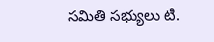సమితి సభ్యులు టి.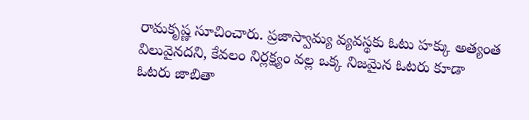రామకృష్ణ సూచించారు. ప్రజాస్వామ్య వ్యవస్థకు ఓటు హక్కు అత్యంత విలువైనదని, కేవలం నిర్లక్ష్యం వల్ల ఒక్క నిజమైన ఓటరు కూడా ఓటరు జాబితా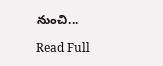నుంచి...

Read Full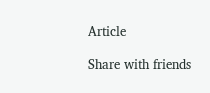Article

Share with friends